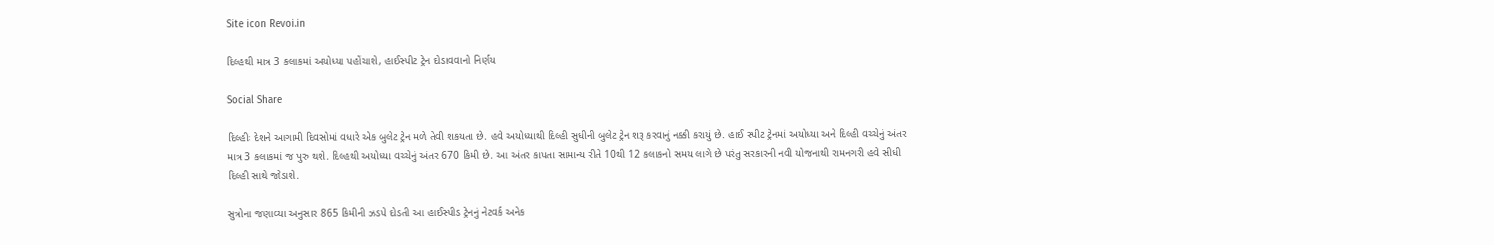Site icon Revoi.in

દિલ્હથી માત્ર 3 કલાકમાં અયોધ્યા પહોંચાશે, હાઈસ્પીટ ટ્રેન દોડાવવાનો નિર્ણય

Social Share

દિલ્હીઃ દેશને આગામી દિવસોમાં વધારે એક બુલેટ ટ્રેન મળે તેવી શકયતા છે. હવે અયોધ્યાથી દિલ્હી સુધીની બુલેટ ટ્રેન શરૂ કરવાનું નક્કી કરાયું છે. હાઈ સ્પીટ ટ્રેનમાં અયોધ્યા અને દિલ્હી વચ્ચેનું અંતર માત્ર 3 કલાકમાં જ પુરુ થશે. દિલ્હથી અયોધ્યા વચ્ચેનું અંતર 670 કિમી છે. આ અંતર કાપતા સામાન્ય રીતે 10થી 12 કલાકનો સમય લાગે છે પરંતુ સરકારની નવી યોજનાથી રામનગરી હવે સીધી દિલ્હી સાથે જોડાશે.

સુત્રોના જણાવ્યા અનુસાર 865 કિમીની ઝડપે દોડતી આ હાઈસ્પીડ ટ્રેનનું નેટવર્ક અનેક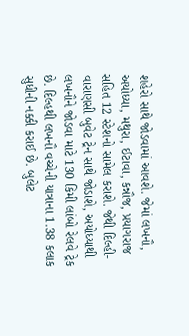શહેરો સાથે જોડવામાં આવશે. જેમાં લખનૌ, અયોધ્યા, મથુરા, ઈટાવા, કન્નૌજ, પ્રયાગરાજ સહિત 12 સ્ટેશનો સામેલ કરાશે. જેથી દિલ્હી-વારાણસી બુવેટ ટ્રેન સાથે જોડાશે, અયોધ્યાથી લખનૌને જોડવા માટે 130 કિમી લાંબો રેલવે ટ્રેક છે. દિલ્હથી લખનૌ વચ્ચેની યાત્રાના 1.38 કલાક સુધીની નક્કી કરાઈ છે. બુલેટ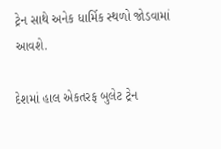ટ્રેન સાથે અનેક ધાર્મિક સ્થળો જોડવામાં આવશે.

દેશમાં હાલ એકતરફ બુલેટ ટ્રેન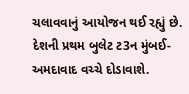ચલાવવાનું આયોજન થઈ રહ્યું છે. દેશની પ્રથમ બુલેટ ટ3ન મુંબઈ-અમદાવાદ વચ્ચે દોડાવાશે.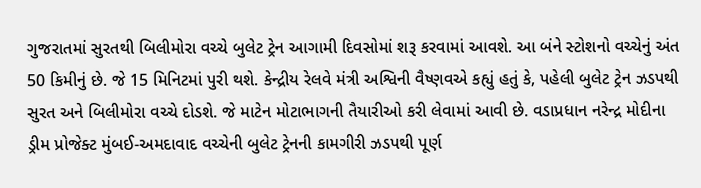ગુજરાતમાં સુરતથી બિલીમોરા વચ્ચે બુલેટ ટ્રેન આગામી દિવસોમાં શરૂ કરવામાં આવશે. આ બંને સ્ટોશનો વચ્ચેનું અંત 50 કિમીનું છે. જે 15 મિનિટમાં પુરી થશે. કેન્દ્રીય રેલવે મંત્રી અશ્વિની વૈષ્ણવએ કહ્યું હતું કે, પહેલી બુલેટ ટ્રેન ઝડપથી સુરત અને બિલીમોરા વચ્ચે દોડશે. જે માટેન મોટાભાગની તૈયારીઓ કરી લેવામાં આવી છે. વડાપ્રધાન નરેન્દ્ર મોદીના ડ્રીમ પ્રોજેક્ટ મુંબઈ-અમદાવાદ વચ્ચેની બુલેટ ટ્રેનની કામગીરી ઝડપથી પૂર્ણ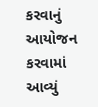કરવાનું આયોજન કરવામાં આવ્યું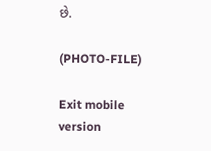છે.

(PHOTO-FILE)

Exit mobile version